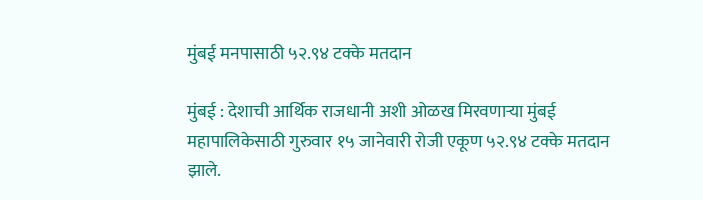मुंबई मनपासाठी ५२.९४ टक्के मतदान

मुंबई : देशाची आर्थिक राजधानी अशी ओळख मिरवणाऱ्या मुंबई महापालिकेसाठी गुरुवार १५ जानेवारी रोजी एकूण ५२.९४ टक्के मतदान झाले.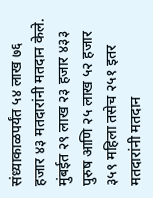संध्याकाळपर्यंत ५४ लाख ७६ हजार ४३ मतदारांनी मतदान केले. मुंबईत २९ लाख २३ हजार ४३३ पुरुष आणि २५ लाख ५२ हजार ३५९ महिला तसेच २५१ इतर मतदारांनी मतदान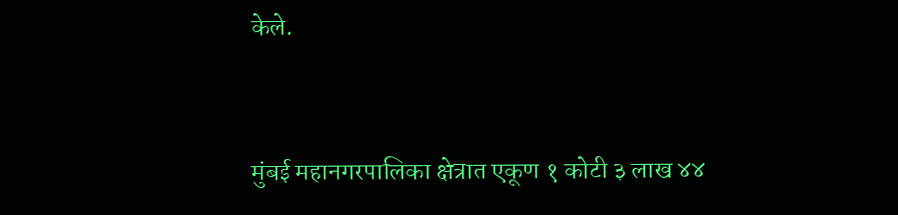केले.


मुंबई महानगरपालिका क्षेत्रात एकूण १ कोटी ३ लाख ४४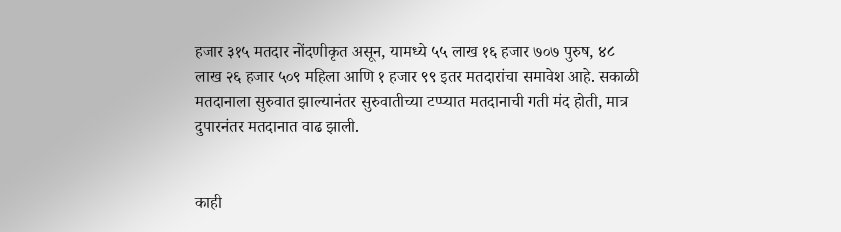हजार ३१५ मतदार नोंदणीकृत असून, यामध्ये ५५ लाख १६ हजार ७०७ पुरुष, ४८ लाख २६ हजार ५०९ महिला आणि १ हजार ९९ इतर मतदारांचा समावेश आहे. सकाळी मतदानाला सुरुवात झाल्यानंतर सुरुवातीच्या टप्प्यात मतदानाची गती मंद होती, मात्र दुपारनंतर मतदानात वाढ झाली.


काही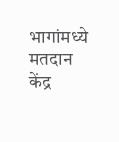भागांमध्ये मतदान केंद्र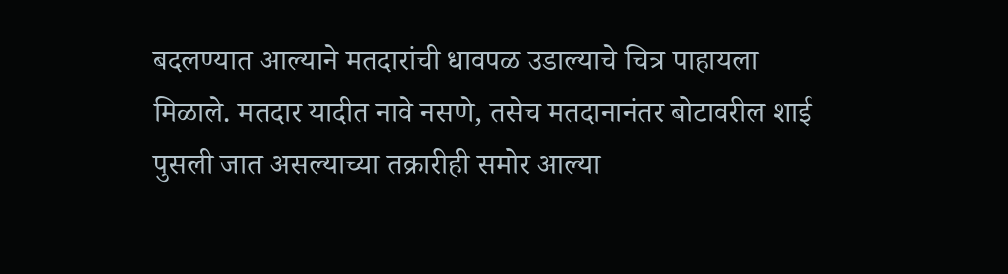बदलण्यात आल्याने मतदारांची धावपळ उडाल्याचे चित्र पाहायला मिळाले. मतदार यादीत नावे नसणे, तसेच मतदानानंतर बोटावरील शाई पुसली जात असल्याच्या तक्रारीही समोर आल्या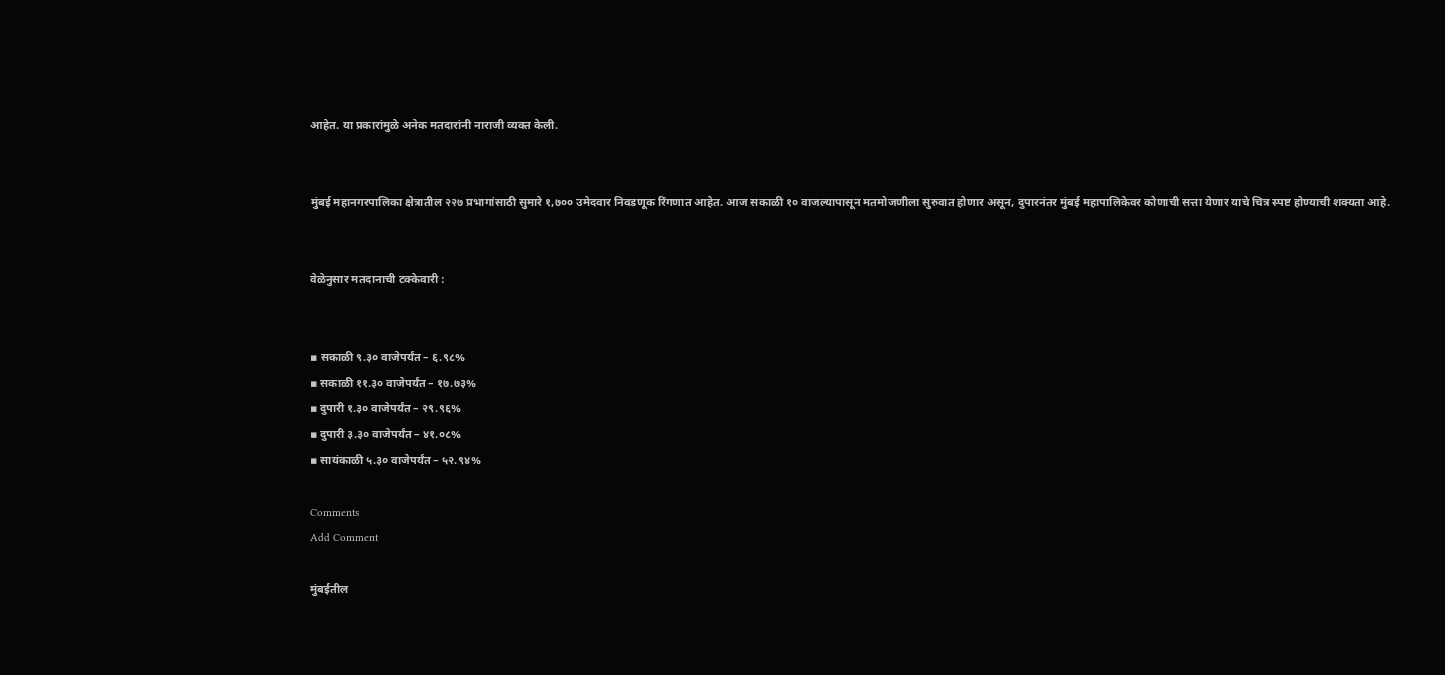आहेत. या प्रकारांमुळे अनेक मतदारांनी नाराजी व्यक्त केली.


मुंबई महानगरपालिका क्षेत्रातील २२७ प्रभागांसाठी सुमारे १,७०० उमेदवार निवडणूक रिंगणात आहेत. आज सकाळी १० वाजल्यापासून मतमोजणीला सुरुवात होणार असून, दुपारनंतर मुंबई महापालिकेवर कोणाची सत्ता येणार याचे चित्र स्पष्ट होण्याची शक्यता आहे.


वेळेनुसार मतदानाची टक्केवारी :


▪ सकाळी ९.३० वाजेपर्यंत – ६.९८%
▪ सकाळी ११.३० वाजेपर्यंत – १७.७३%
▪ दुपारी १.३० वाजेपर्यंत – २९.९६%
▪ दुपारी ३.३० वाजेपर्यंत – ४१.०८%
▪ सायंकाळी ५.३० वाजेपर्यंत – ५२.९४%

Comments
Add Comment

मुंबईतील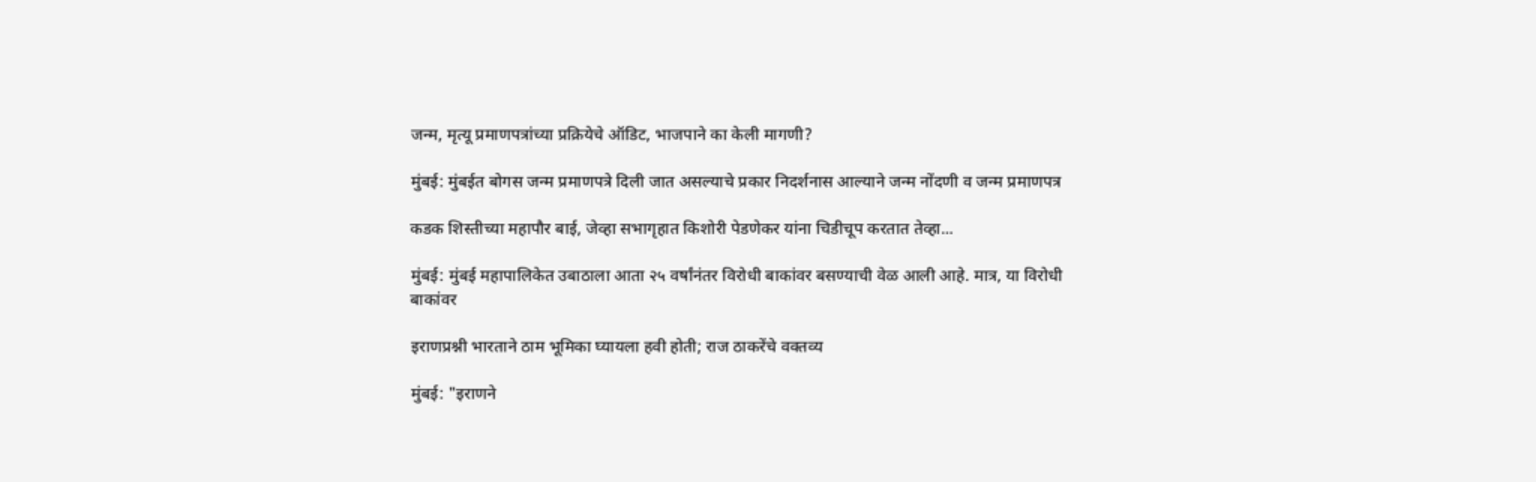जन्म, मृत्यू प्रमाणपत्रांच्या प्रक्रियेचे ऑडिट, भाजपाने का केली मागणी?

मुंबई: मुंबईत बोगस जन्म प्रमाणपत्रे दिली जात असल्याचे प्रकार निदर्शनास आल्याने जन्म नोंदणी व जन्म प्रमाणपत्र

कडक शिस्तीच्या महापौर बाई, जेव्हा सभागृहात किशोरी पेडणेकर यांना चिडीचूप करतात तेव्हा...

मुंबई: मुंबई महापालिकेत उबाठाला आता २५ वर्षांनंतर विरोधी बाकांवर बसण्याची वेळ आली आहे. मात्र, या विरोधी बाकांवर

इराणप्रश्नी भारताने ठाम भूमिका घ्यायला हवी होती; राज ठाकरेंचे वक्तव्य

मुंबई: "इराणने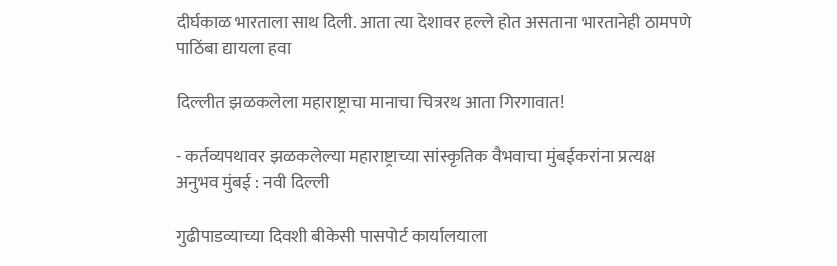दीर्घकाळ भारताला साथ दिली. आता त्या देशावर हल्ले होत असताना भारतानेही ठामपणे पाठिंबा द्यायला हवा

दिल्लीत झळकलेला महाराष्ट्राचा मानाचा चित्ररथ आता गिरगावात!

- कर्तव्यपथावर झळकलेल्या महाराष्ट्राच्या सांस्कृतिक वैभवाचा मुंबईकरांना प्रत्यक्ष अनुभव मुंबई : नवी दिल्ली

गुढीपाडव्याच्या दिवशी बीकेसी पासपोर्ट कार्यालयाला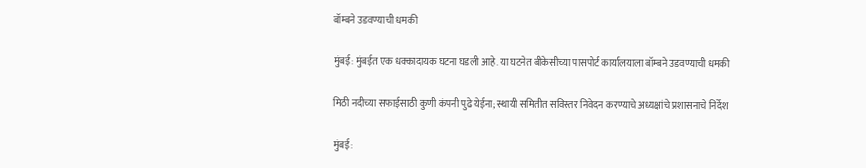बॉम्बने उडवण्याची धमकी

मुंबई: मुंबईत एक धक्कादायक घटना घडली आहे. या घटनेत बीकेसीच्या पासपोर्ट कार्यालयाला बॉम्बने उडवण्याची धमकी

मिठी नदीच्या सफाईसाठी कुणी कंपनी पुढे येईना; स्थायी समितीत सविस्तर निवेदन करण्याचे अध्यक्षांचे प्रशासनाचे निर्देश

मुंबई: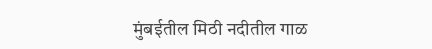मुंबईतील मिठी नदीतील गाळ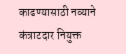काढण्यासाठी नव्याने कंत्राटदार नियुक्त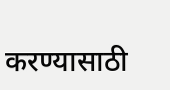करण्यासाठी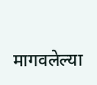मागवलेल्या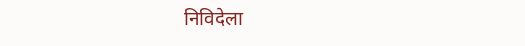निविदेला